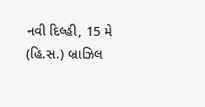નવી દિલ્હી, 15 મે (હિ.સ.) બ્રાઝિલ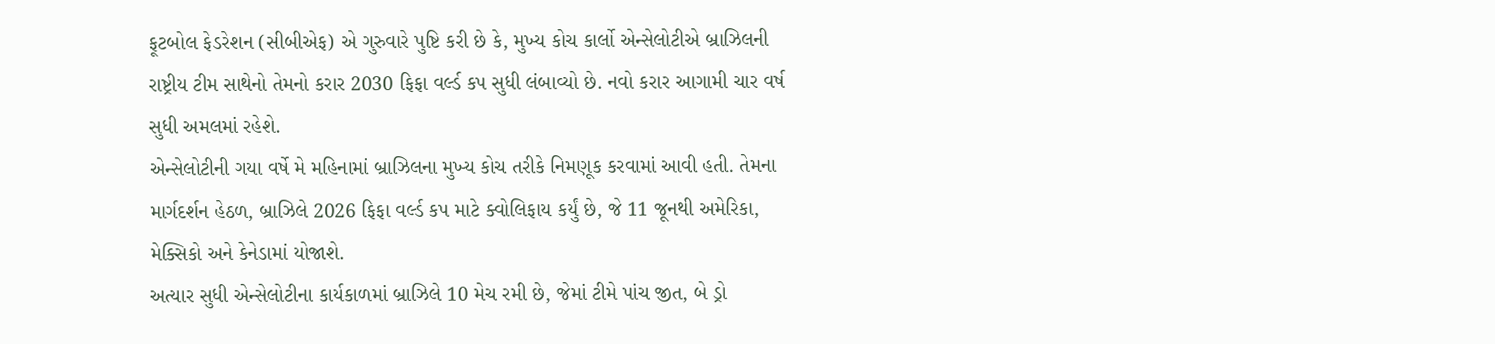ફૂટબોલ ફેડરેશન (સીબીએફ) એ ગુરુવારે પુષ્ટિ કરી છે કે, મુખ્ય કોચ કાર્લો એન્સેલોટીએ બ્રાઝિલની રાષ્ટ્રીય ટીમ સાથેનો તેમનો કરાર 2030 ફિફા વર્લ્ડ કપ સુધી લંબાવ્યો છે. નવો કરાર આગામી ચાર વર્ષ સુધી અમલમાં રહેશે.
એન્સેલોટીની ગયા વર્ષે મે મહિનામાં બ્રાઝિલના મુખ્ય કોચ તરીકે નિમણૂક કરવામાં આવી હતી. તેમના માર્ગદર્શન હેઠળ, બ્રાઝિલે 2026 ફિફા વર્લ્ડ કપ માટે ક્વોલિફાય કર્યું છે, જે 11 જૂનથી અમેરિકા, મેક્સિકો અને કેનેડામાં યોજાશે.
અત્યાર સુધી એન્સેલોટીના કાર્યકાળમાં બ્રાઝિલે 10 મેચ રમી છે, જેમાં ટીમે પાંચ જીત, બે ડ્રો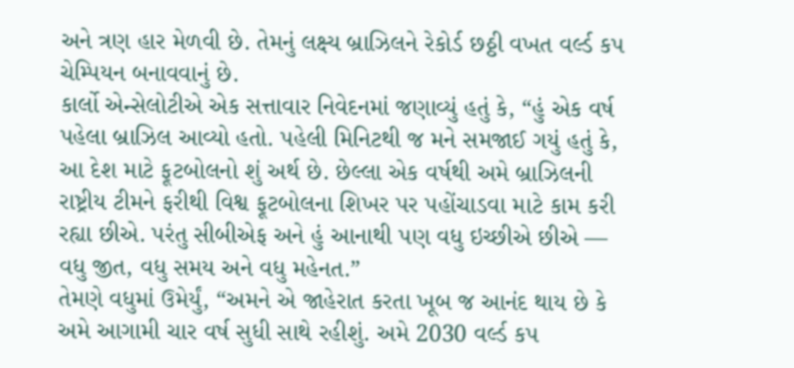અને ત્રણ હાર મેળવી છે. તેમનું લક્ષ્ય બ્રાઝિલને રેકોર્ડ છઠ્ઠી વખત વર્લ્ડ કપ ચેમ્પિયન બનાવવાનું છે.
કાર્લો એન્સેલોટીએ એક સત્તાવાર નિવેદનમાં જણાવ્યું હતું કે, “હું એક વર્ષ પહેલા બ્રાઝિલ આવ્યો હતો. પહેલી મિનિટથી જ મને સમજાઈ ગયું હતું કે, આ દેશ માટે ફૂટબોલનો શું અર્થ છે. છેલ્લા એક વર્ષથી અમે બ્રાઝિલની રાષ્ટ્રીય ટીમને ફરીથી વિશ્વ ફૂટબોલના શિખર પર પહોંચાડવા માટે કામ કરી રહ્યા છીએ. પરંતુ સીબીએફ અને હું આનાથી પણ વધુ ઇચ્છીએ છીએ — વધુ જીત, વધુ સમય અને વધુ મહેનત.”
તેમણે વધુમાં ઉમેર્યું, “અમને એ જાહેરાત કરતા ખૂબ જ આનંદ થાય છે કે અમે આગામી ચાર વર્ષ સુધી સાથે રહીશું. અમે 2030 વર્લ્ડ કપ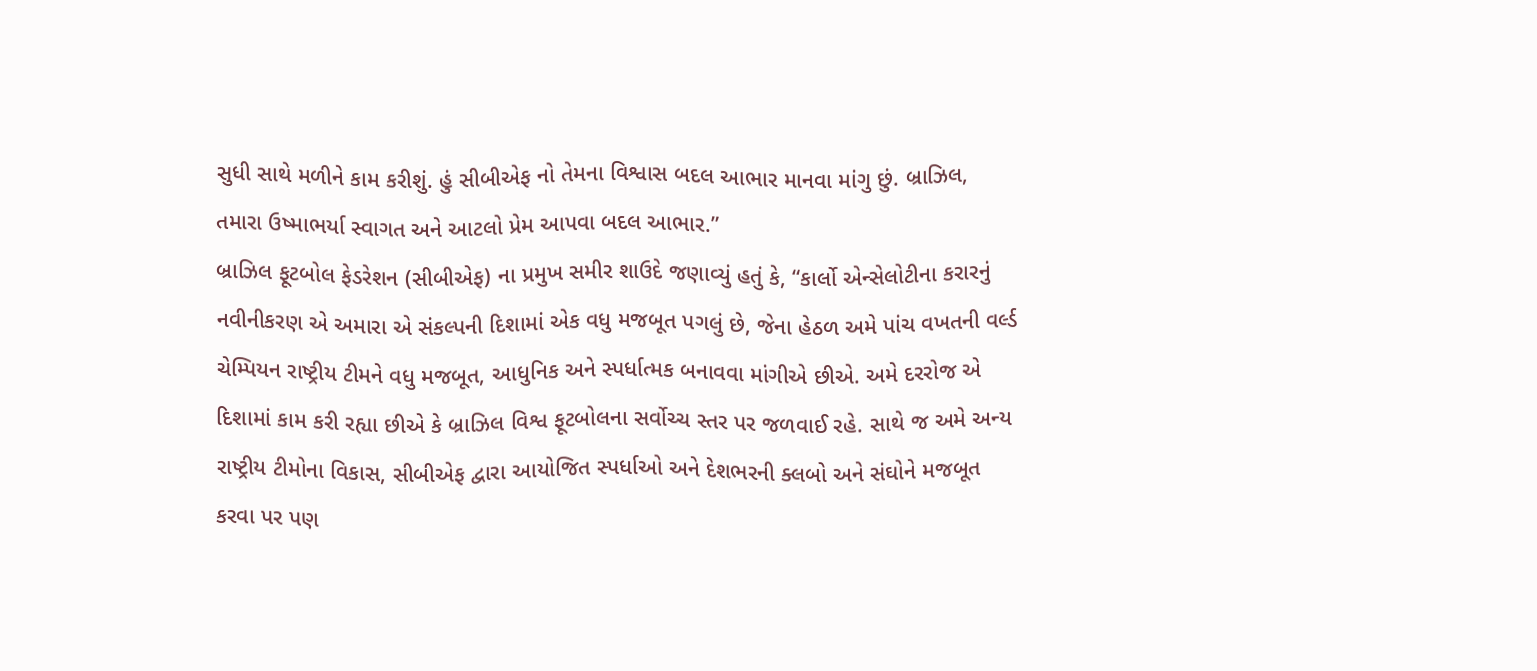સુધી સાથે મળીને કામ કરીશું. હું સીબીએફ નો તેમના વિશ્વાસ બદલ આભાર માનવા માંગુ છું. બ્રાઝિલ, તમારા ઉષ્માભર્યા સ્વાગત અને આટલો પ્રેમ આપવા બદલ આભાર.”
બ્રાઝિલ ફૂટબોલ ફેડરેશન (સીબીએફ) ના પ્રમુખ સમીર શાઉદે જણાવ્યું હતું કે, “કાર્લો એન્સેલોટીના કરારનું નવીનીકરણ એ અમારા એ સંકલ્પની દિશામાં એક વધુ મજબૂત પગલું છે, જેના હેઠળ અમે પાંચ વખતની વર્લ્ડ ચેમ્પિયન રાષ્ટ્રીય ટીમને વધુ મજબૂત, આધુનિક અને સ્પર્ધાત્મક બનાવવા માંગીએ છીએ. અમે દરરોજ એ દિશામાં કામ કરી રહ્યા છીએ કે બ્રાઝિલ વિશ્વ ફૂટબોલના સર્વોચ્ચ સ્તર પર જળવાઈ રહે. સાથે જ અમે અન્ય રાષ્ટ્રીય ટીમોના વિકાસ, સીબીએફ દ્વારા આયોજિત સ્પર્ધાઓ અને દેશભરની ક્લબો અને સંઘોને મજબૂત કરવા પર પણ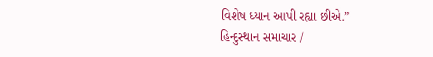વિશેષ ધ્યાન આપી રહ્યા છીએ.”
હિન્દુસ્થાન સમાચાર /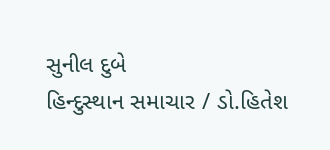સુનીલ દુબે
હિન્દુસ્થાન સમાચાર / ડો.હિતેશ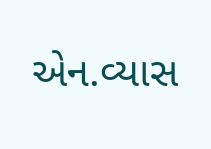એન.વ્યાસ